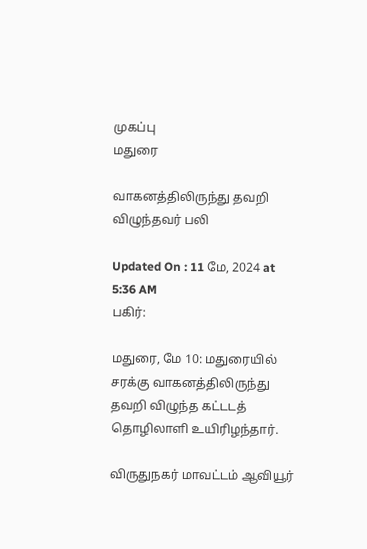முகப்பு
மதுரை

வாகனத்திலிருந்து தவறி விழுந்தவர் பலி

Updated On : 11 மே, 2024 at 5:36 AM
பகிர்:

மதுரை, மே 10: மதுரையில் சரக்கு வாகனத்திலிருந்து தவறி விழுந்த கட்டடத் தொழிலாளி உயிரிழந்தார்.

விருதுநகர் மாவட்டம் ஆவியூர்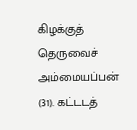கிழக்குத் தெருவைச் அம்மையப்பன் (31). கட்டடத்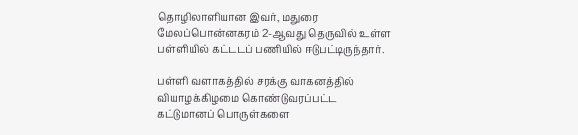தொழிலாளியான இவர், மதுரை மேலப்பொன்னகரம் 2-ஆவது தெருவில் உள்ள பள்ளியில் கட்டடப் பணியில் ஈடுபட்டிருந்தார்.

பள்ளி வளாகத்தில் சரக்கு வாகனத்தில் வியாழக்கிழமை கொண்டுவரப்பட்ட கட்டுமானப் பொருள்களை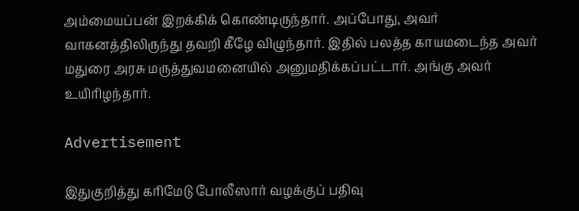அம்மையப்பன் இறக்கிக் கொண்டிருந்தார். அப்போது, அவர் வாகனத்திலிருந்து தவறி கீழே விழுந்தார். இதில் பலத்த காயமடைந்த அவர் மதுரை அரசு மருத்துவமனையில் அனுமதிக்கப்பட்டார். அங்கு அவர் உயிரிழந்தார்.

Advertisement

இதுகுறித்து கரிமேடு போலீஸார் வழக்குப் பதிவு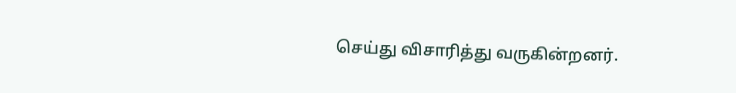செய்து விசாரித்து வருகின்றனர்.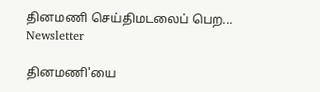தினமணி செய்திமடலைப் பெற... Newsletter

தினமணி'யை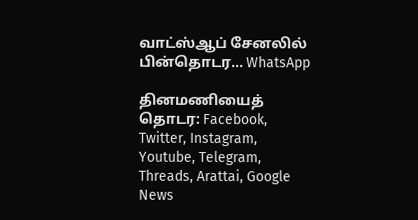வாட்ஸ்ஆப் சேனலில் பின்தொடர... WhatsApp

தினமணியைத் தொடர: Facebook, Twitter, Instagram, Youtube, Telegram, Threads, Arattai, Google News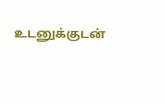உடனுக்குடன்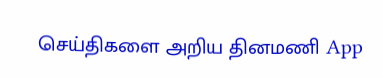செய்திகளை அறிய தினமணி App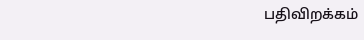பதிவிறக்கம்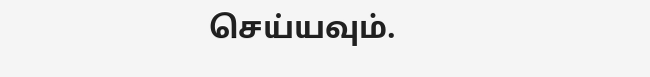செய்யவும்.